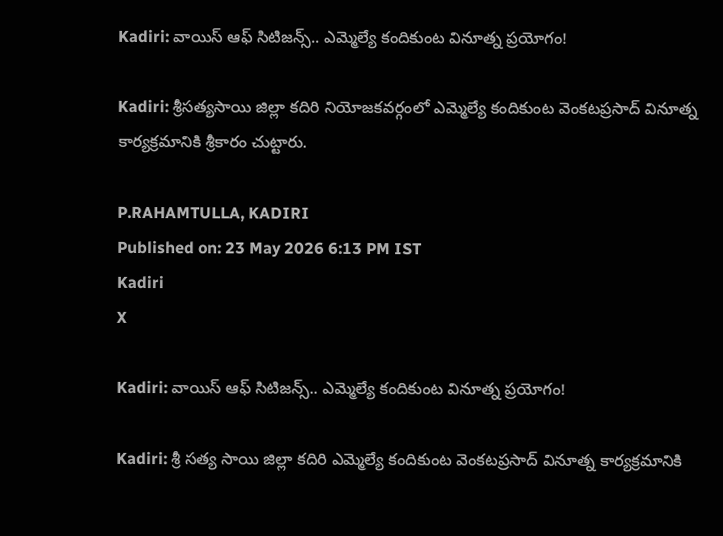Kadiri: వాయిస్ ఆఫ్ సిటిజన్స్.. ఎమ్మెల్యే కందికుంట వినూత్న ప్రయోగం!

Kadiri: శ్రీసత్యసాయి జిల్లా కదిరి నియోజకవర్గంలో ఎమ్మెల్యే కందికుంట వెంకటప్రసాద్ వినూత్న కార్యక్రమానికి శ్రీకారం చుట్టారు.

P.RAHAMTULLA, KADIRI
Published on: 23 May 2026 6:13 PM IST
Kadiri
X

Kadiri: వాయిస్ ఆఫ్ సిటిజన్స్.. ఎమ్మెల్యే కందికుంట వినూత్న ప్రయోగం!

Kadiri: శ్రీ సత్య సాయి జిల్లా కదిరి ఎమ్మెల్యే కందికుంట వెంకటప్రసాద్ వినూత్న కార్యక్రమానికి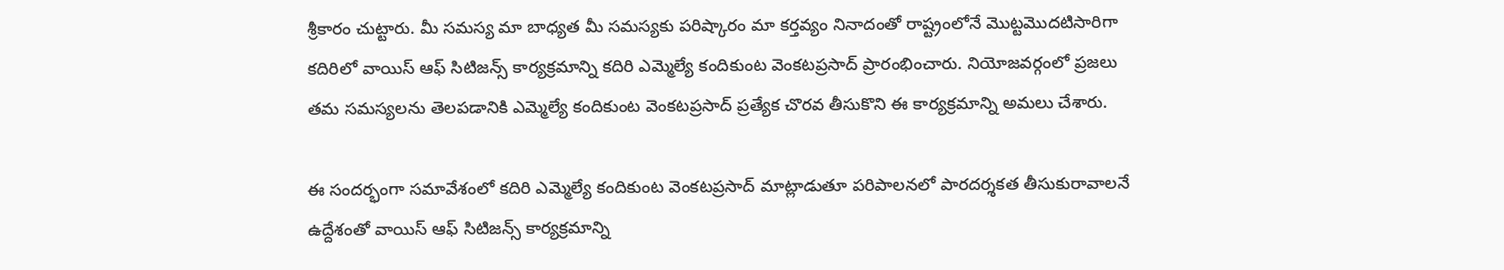శ్రీకారం చుట్టారు. మీ సమస్య మా బాధ్యత మీ సమస్యకు పరిష్కారం మా కర్తవ్యం నినాదంతో రాష్ట్రంలోనే మొట్టమొదటిసారిగా కదిరిలో వాయిస్ ఆఫ్ సిటిజన్స్ కార్యక్రమాన్ని కదిరి ఎమ్మెల్యే కందికుంట వెంకటప్రసాద్ ప్రారంభించారు. నియోజవర్గంలో ప్రజలు తమ సమస్యలను తెలపడానికి ఎమ్మెల్యే కందికుంట వెంకటప్రసాద్ ప్రత్యేక చొరవ తీసుకొని ఈ కార్యక్రమాన్ని అమలు చేశారు.

ఈ సందర్భంగా సమావేశంలో కదిరి ఎమ్మెల్యే కందికుంట వెంకటప్రసాద్ మాట్లాడుతూ పరిపాలనలో పారదర్శకత తీసుకురావాలనే ఉద్దేశంతో వాయిస్ ఆఫ్ సిటిజన్స్ కార్యక్రమాన్ని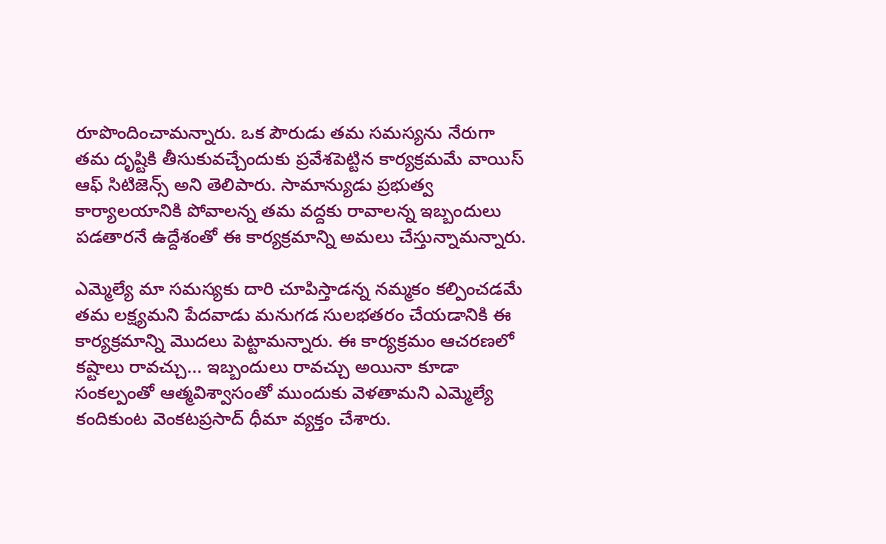రూపొందించామన్నారు. ఒక పౌరుడు తమ సమస్యను నేరుగా తమ దృష్టికి తీసుకువచ్చేందుకు ప్రవేశపెట్టిన కార్యక్రమమే వాయిస్ ఆఫ్ సిటిజెన్స్ అని తెలిపారు. సామాన్యుడు ప్రభుత్వ కార్యాలయానికి పోవాలన్న తమ వద్దకు రావాలన్న ఇబ్బందులు పడతారనే ఉద్దేశంతో ఈ కార్యక్రమాన్ని అమలు చేస్తున్నామన్నారు.

ఎమ్మెల్యే మా సమస్యకు దారి చూపిస్తాడన్న నమ్మకం కల్పించడమే తమ లక్ష్యమని పేదవాడు మనుగడ సులభతరం చేయడానికి ఈ కార్యక్రమాన్ని మొదలు పెట్టామన్నారు. ఈ కార్యక్రమం ఆచరణలో కష్టాలు రావచ్చు... ఇబ్బందులు రావచ్చు అయినా కూడా సంకల్పంతో ఆత్మవిశ్వాసంతో ముందుకు వెళతామని ఎమ్మెల్యే కందికుంట వెంకటప్రసాద్ ధీమా వ్యక్తం చేశారు.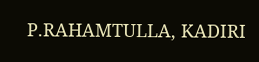P.RAHAMTULLA, KADIRI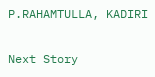P.RAHAMTULLA, KADIRI

Next Story